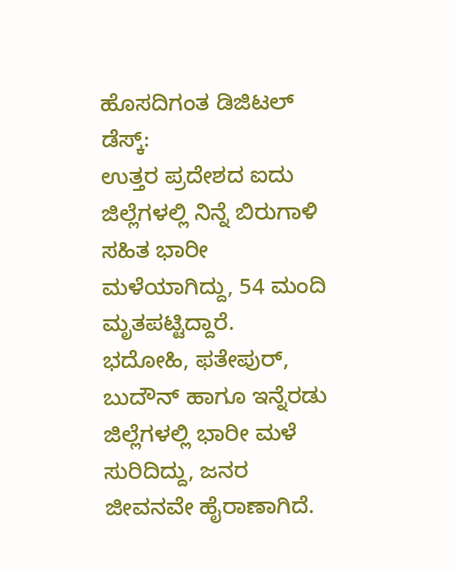ಹೊಸದಿಗಂತ ಡಿಜಿಟಲ್ ಡೆಸ್ಕ್:
ಉತ್ತರ ಪ್ರದೇಶದ ಐದು ಜಿಲ್ಲೆಗಳಲ್ಲಿ ನಿನ್ನೆ ಬಿರುಗಾಳಿ ಸಹಿತ ಭಾರೀ ಮಳೆಯಾಗಿದ್ದು, 54 ಮಂದಿ ಮೃತಪಟ್ಟಿದ್ದಾರೆ.
ಭದೋಹಿ, ಫತೇಪುರ್, ಬುದೌನ್ ಹಾಗೂ ಇನ್ನೆರಡು ಜಿಲ್ಲೆಗಳಲ್ಲಿ ಭಾರೀ ಮಳೆ ಸುರಿದಿದ್ದು, ಜನರ ಜೀವನವೇ ಹೈರಾಣಾಗಿದೆ.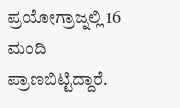ಪ್ರಯೋಗ್ರಾಜ್ನಲ್ಲಿ 16 ಮಂದಿ ಪ್ರಾಣಬಿಟ್ಟಿದ್ದಾರೆ.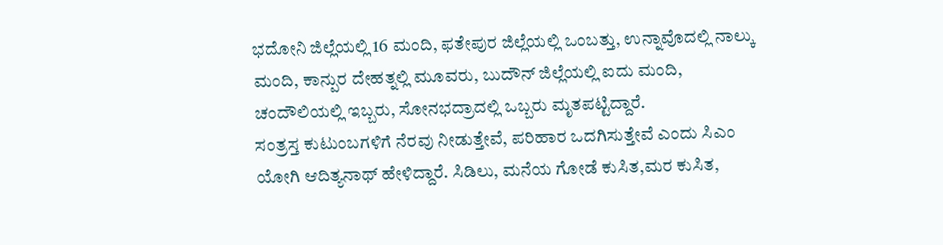ಭದೋನಿ ಜಿಲ್ಲೆಯಲ್ಲಿ 16 ಮಂದಿ, ಫತೇಪುರ ಜಿಲ್ಲೆಯಲ್ಲಿ ಒಂಬತ್ತು, ಉನ್ನಾವೊದಲ್ಲಿ ನಾಲ್ಕು ಮಂದಿ, ಕಾನ್ಪುರ ದೇಹತ್ನಲ್ಲಿ ಮೂವರು, ಬುದೌನ್ ಜಿಲ್ಲೆಯಲ್ಲಿ ಐದು ಮಂದಿ, ಚಂದೌಲಿಯಲ್ಲಿ ಇಬ್ಬರು, ಸೋನಭದ್ರಾದಲ್ಲಿ ಒಬ್ಬರು ಮೃತಪಟ್ಟಿದ್ದಾರೆ.
ಸಂತ್ರಸ್ತ ಕುಟುಂಬಗಳಿಗೆ ನೆರವು ನೀಡುತ್ತೇವೆ, ಪರಿಹಾರ ಒದಗಿಸುತ್ತೇವೆ ಎಂದು ಸಿಎಂ ಯೋಗಿ ಆದಿತ್ಯನಾಥ್ ಹೇಳಿದ್ದಾರೆ. ಸಿಡಿಲು, ಮನೆಯ ಗೋಡೆ ಕುಸಿತ,ಮರ ಕುಸಿತ,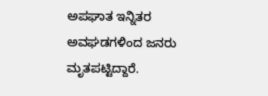ಅಪಘಾತ ಇನ್ನಿತರ ಅವಘಡಗಳಿಂದ ಜನರು ಮೃತಪಟ್ಟಿದ್ದಾರೆ.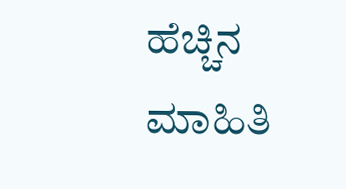ಹೆಚ್ಚಿನ ಮಾಹಿತಿ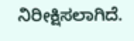ನಿರೀಕ್ಷಿಸಲಾಗಿದೆ.